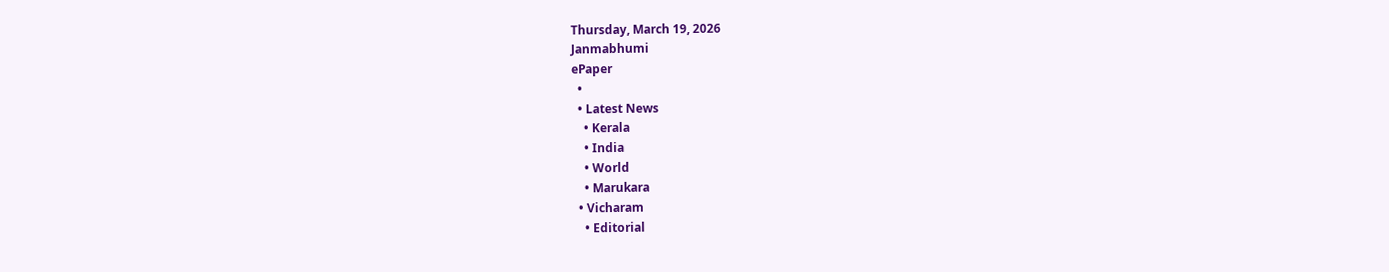Thursday, March 19, 2026
Janmabhumi
ePaper
  •
  • Latest News
    • Kerala
    • India
    • World
    • Marukara
  • Vicharam
    • Editorial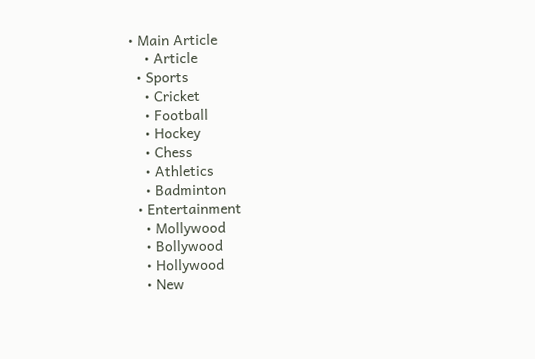• Main Article
    • Article
  • Sports
    • Cricket
    • Football
    • Hockey
    • Chess
    • Athletics
    • Badminton
  • Entertainment
    • Mollywood
    • Bollywood
    • Hollywood
    • New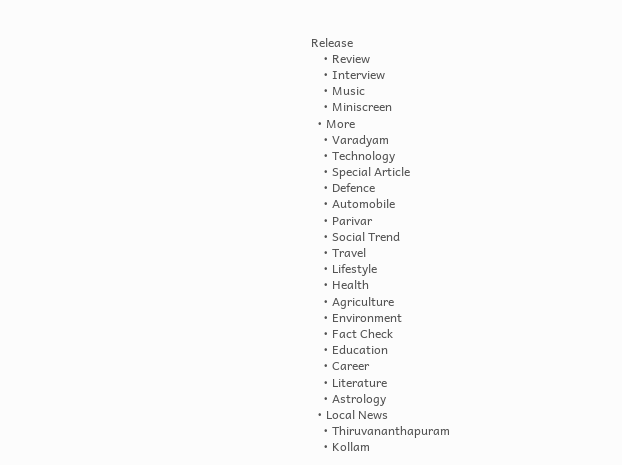Release
    • Review
    • Interview
    • Music
    • Miniscreen
  • More
    • Varadyam
    • Technology
    • Special Article
    • Defence
    • Automobile
    • Parivar
    • Social Trend
    • Travel
    • Lifestyle
    • Health
    • Agriculture
    • Environment
    • Fact Check
    • Education
    • Career
    • Literature
    • Astrology
  • Local News
    • Thiruvananthapuram
    • Kollam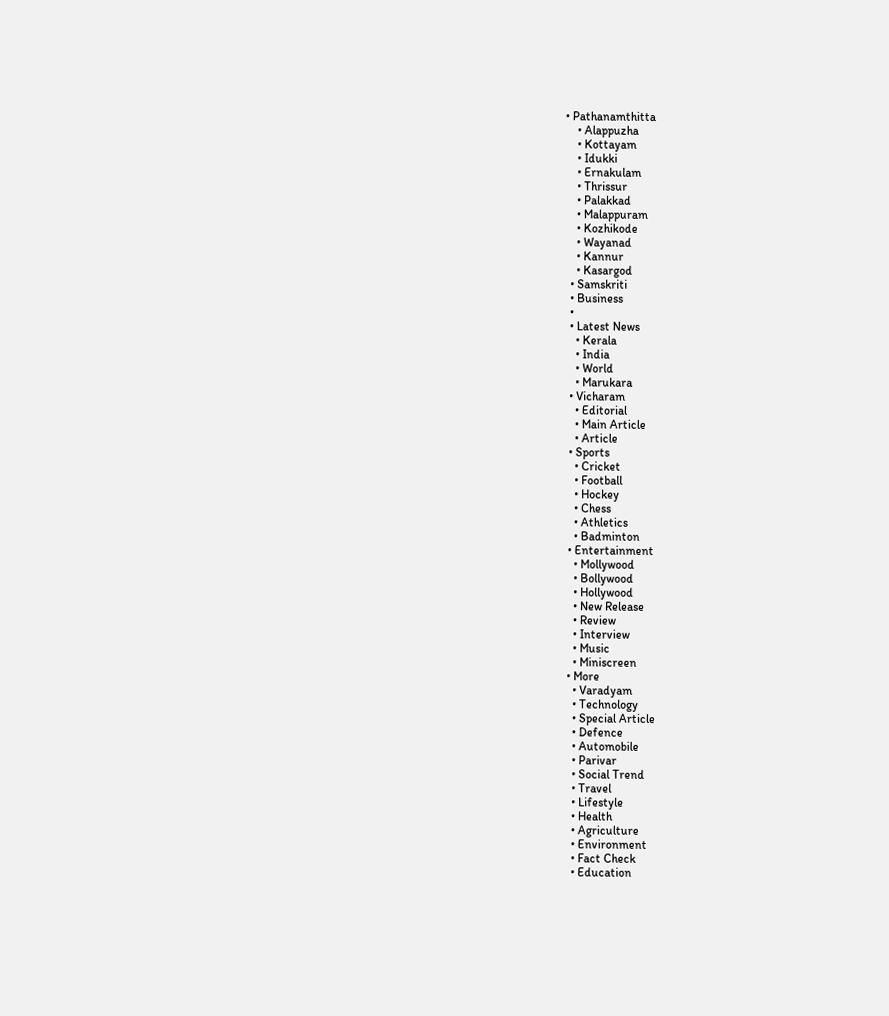• Pathanamthitta
    • Alappuzha
    • Kottayam
    • Idukki
    • Ernakulam
    • Thrissur
    • Palakkad
    • Malappuram
    • Kozhikode
    • Wayanad
    • Kannur
    • Kasargod
  • Samskriti
  • Business
  •
  • Latest News
    • Kerala
    • India
    • World
    • Marukara
  • Vicharam
    • Editorial
    • Main Article
    • Article
  • Sports
    • Cricket
    • Football
    • Hockey
    • Chess
    • Athletics
    • Badminton
  • Entertainment
    • Mollywood
    • Bollywood
    • Hollywood
    • New Release
    • Review
    • Interview
    • Music
    • Miniscreen
  • More
    • Varadyam
    • Technology
    • Special Article
    • Defence
    • Automobile
    • Parivar
    • Social Trend
    • Travel
    • Lifestyle
    • Health
    • Agriculture
    • Environment
    • Fact Check
    • Education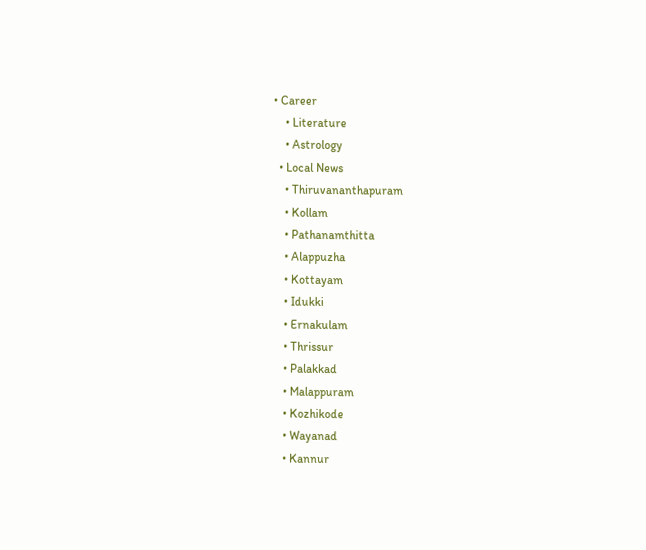• Career
    • Literature
    • Astrology
  • Local News
    • Thiruvananthapuram
    • Kollam
    • Pathanamthitta
    • Alappuzha
    • Kottayam
    • Idukki
    • Ernakulam
    • Thrissur
    • Palakkad
    • Malappuram
    • Kozhikode
    • Wayanad
    • Kannur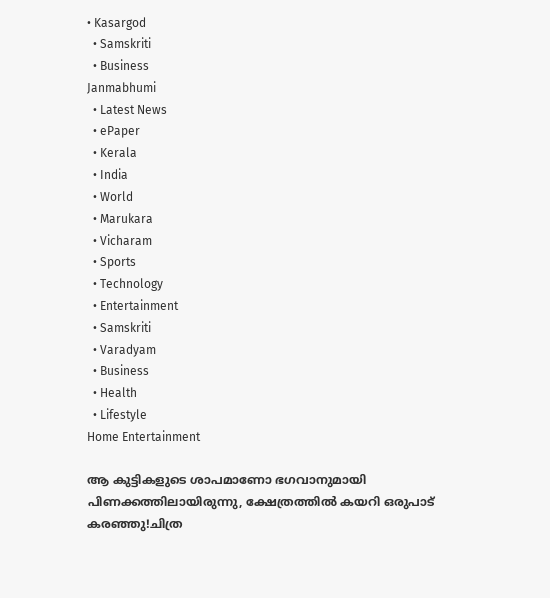• Kasargod
  • Samskriti
  • Business
Janmabhumi
  • Latest News
  • ePaper
  • Kerala
  • India
  • World
  • Marukara
  • Vicharam
  • Sports
  • Technology
  • Entertainment
  • Samskriti
  • Varadyam
  • Business
  • Health
  • Lifestyle
Home Entertainment

ആ കുട്ടികളുടെ ശാപമാണോ ഭഗവാനുമായി പിണക്കത്തിലായിരുന്നു, ക്ഷേത്രത്തിൽ കയറി ഒരുപാട് കരഞ്ഞു!ചിത്ര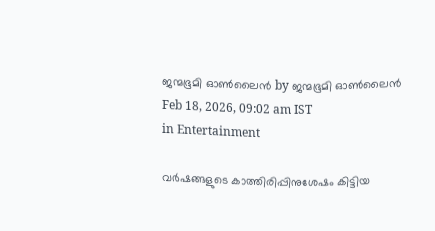ജന്മഭൂമി ഓണ്‍ലൈന്‍ by ജന്മഭൂമി ഓണ്‍ലൈന്‍
Feb 18, 2026, 09:02 am IST
in Entertainment

വർഷങ്ങളുടെ കാത്തിരിപ്പിനുശേഷം കിട്ടിയ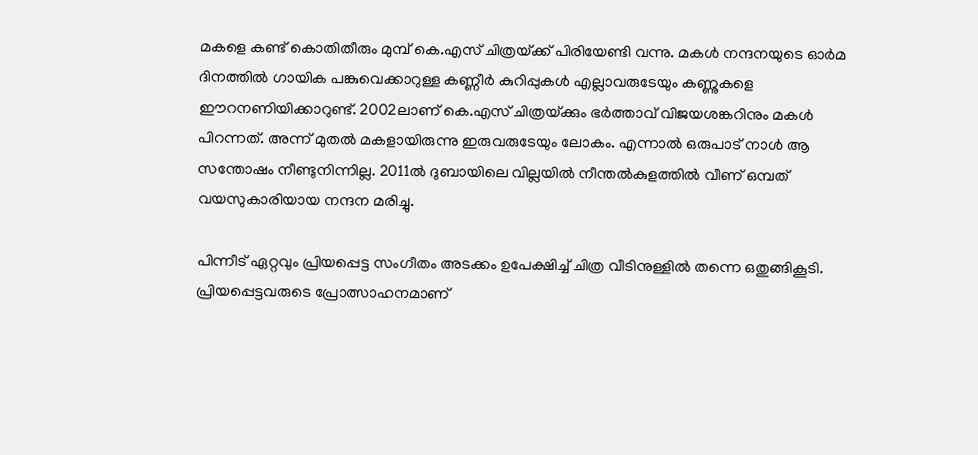മകളെ കണ്ട് കൊതിതീരും മുമ്പ് കെ.എസ് ചിത്രയ്‌ക്ക് പിരിയേണ്ടി വന്നു. മകൾ നന്ദനയുടെ ഓർമ ദിനത്തിൽ ഗായിക പങ്കുവെക്കാറുള്ള കണ്ണീർ കുറിപ്പുകൾ എല്ലാവരുടേയും കണ്ണുകളെ ഈറനണിയിക്കാറുണ്ട്. 2002ലാണ് കെ.എസ് ചിത്രയ്‌ക്കും ഭർത്താവ് വിജയശങ്കറിനും മകൾ പിറന്നത്. അന്ന് മുതൽ മകളായിരുന്നു ഇരുവരുടേയും ലോകം. എന്നാൽ ഒരുപാട് നാൾ ആ സന്തോഷം നീണ്ടുനിന്നില്ല. 2011ല്‍ ദുബായിലെ വില്ലയിൽ നീന്തൽകുളത്തിൽ വീണ് ഒമ്പത് വയസുകാരിയായ നന്ദന മരിച്ചു.

പിന്നീട് ഏറ്റവും പ്രിയപ്പെട്ട സംഗീതം അടക്കം ഉപേക്ഷിച്ച് ചിത്ര വീടിനുള്ളിൽ തന്നെ ഒതുങ്ങികൂടി. പ്രിയപ്പെട്ടവരുടെ പ്രോത്സാഹനമാണ്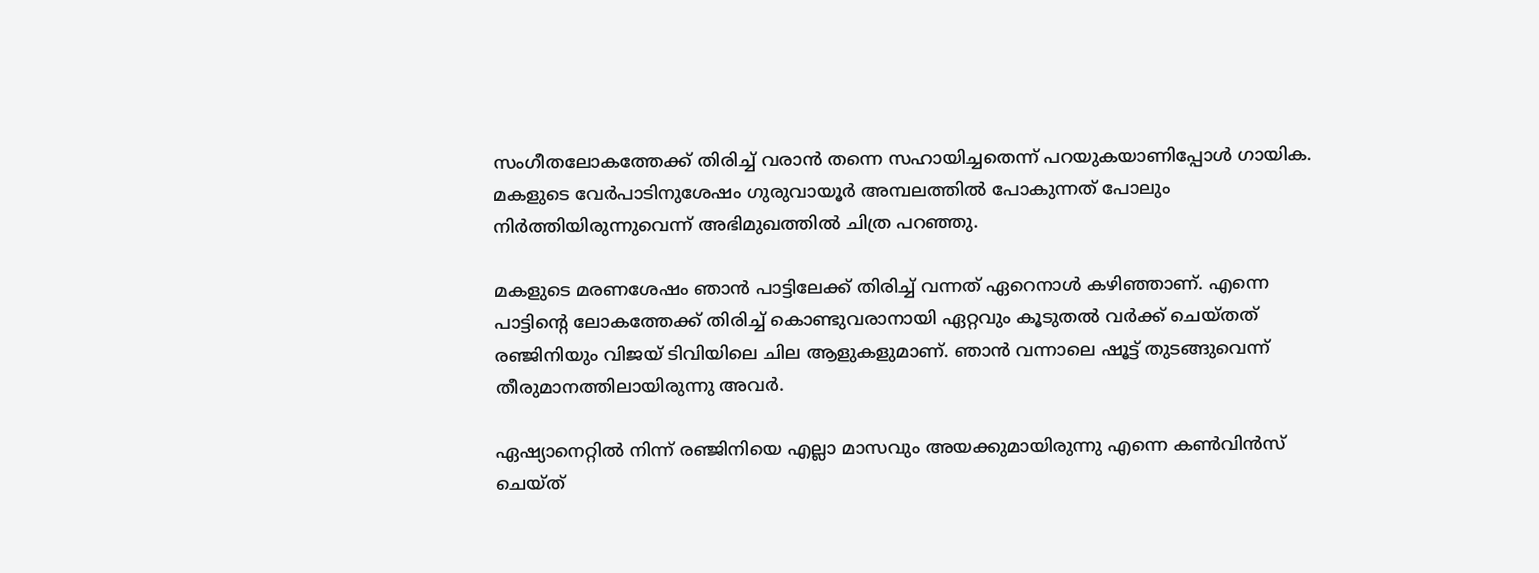സംഗീതലോകത്തേക്ക് തിരിച്ച് വരാൻ തന്നെ സഹായിച്ചതെന്ന് പറയുകയാണിപ്പോൾ ഗായിക. മകളുടെ ‌വേർപാടിനുശേഷം ഗുരുവായൂർ അമ്പലത്തിൽ പോകുന്നത് പോലും നിർത്തിയിരുന്നുവെന്ന് അഭിമുഖത്തിൽ ചിത്ര പറഞ്ഞു.

മകളുടെ മരണശേഷം ഞാൻ പാട്ടിലേക്ക് തിരിച്ച് വന്നത് ഏറെനാൾ കഴിഞ്ഞാണ്. എന്നെ പാട്ടിന്റെ ലോകത്തേക്ക് തിരിച്ച് കൊണ്ടുവരാനായി ഏറ്റവും കൂടുതൽ വർക്ക് ചെയ്തത് രഞ്ജിനിയും വിജയ് ടിവിയിലെ ചില ആളുകളുമാണ്. ഞാൻ വന്നാലെ ഷൂട്ട് തുടങ്ങുവെന്ന് തീരുമാനത്തിലായിരുന്നു അവർ.

ഏഷ്യാനെറ്റിൽ നിന്ന് രഞ്ജിനിയെ എല്ലാ മാസവും അയക്കുമായിരുന്നു എന്നെ കൺവിൻസ് ചെയ്ത്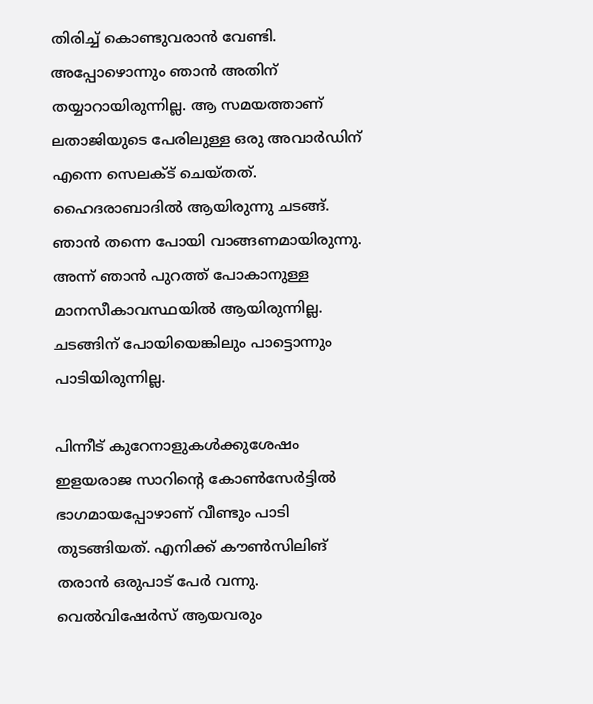തിരിച്ച് കൊണ്ടുവരാൻ വേണ്ടി. അപ്പോഴൊന്നും ഞാൻ അതിന് തയ്യാറായിരുന്നില്ല. ആ സമയത്താണ് ലതാജിയുടെ പേരിലുള്ള ഒരു അവാർഡിന് എന്നെ സെലക്ട് ചെയ്തത്. ഹൈദരാബാദിൽ ആയിരു‌ന്നു ചടങ്ങ്. ഞാൻ തന്നെ പോയി വാങ്ങണമായിരുന്നു. അന്ന് ഞാൻ പുറത്ത് പോകാനുള്ള മാനസീകാവസ്ഥയിൽ ആയിരുന്നില്ല. ചടങ്ങിന് പോയിയെങ്കിലും പാട്ടൊന്നും പാടിയിരുന്നില്ല.

പിന്നീട് കുറേനാളുകൾക്കുശേഷം ഇളയരാജ സാറിന്റെ കോൺസേർട്ടിൽ ഭാഗമായപ്പോഴാണ് വീണ്ടും പാടി തുടങ്ങിയത്. എനിക്ക് കൗൺസിലിങ് തരാൻ ഒരുപാട് പേർ വന്നു. വെൽവിഷേർസ് ആയവരും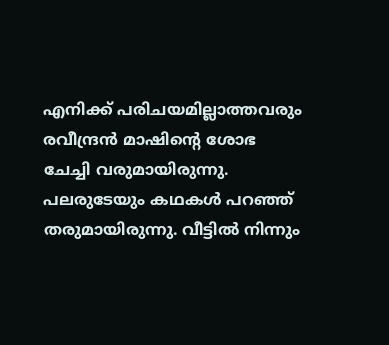എനിക്ക് പരിചയമില്ലാത്തവരും രവീന്ദ്രൻ മാഷിന്റെ ശോഭ ചേച്ചി വരുമായിരുന്നു. പലരുടേയും കഥകൾ പറഞ്ഞ് തരുമായിരുന്നു. വീട്ടിൽ നിന്നും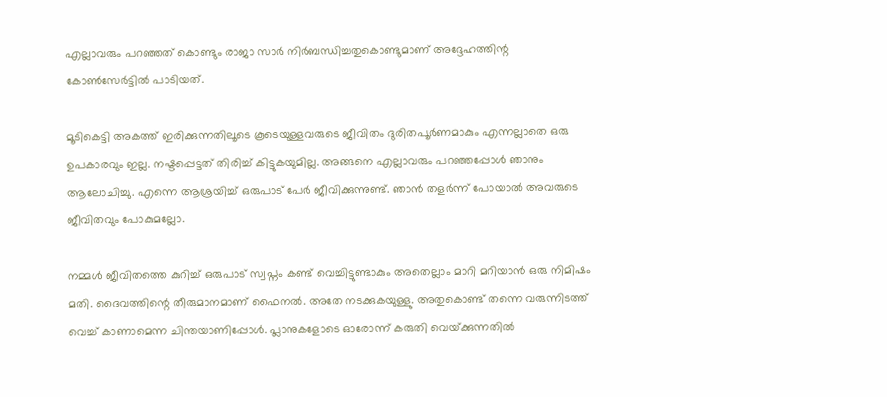എല്ലാവരും പറഞ്ഞത് കൊണ്ടും രാജാ സാർ നിർബന്ധിച്ചതുകൊണ്ടുമാണ് അദ്ദേഹത്തിന്റ കോൺസേർട്ടിൽ ‍പാടിയത്.

മൂടികെട്ടി അകത്ത് ഇരിക്കുന്നതിലൂടെ കൂടെയുള്ളവരുടെ ജീവിതം ദുരിതപൂർണമാകും എന്നല്ലാതെ ഒരു ഉപകാരവും ഇല്ല. നഷ്ടപ്പെട്ടത് തിരിച്ച് കിട്ടുകയുമില്ല. അങ്ങനെ എല്ലാവരും പറഞ്ഞപ്പോൾ ഞാനും ആലോചിച്ചു. എന്നെ ആശ്രയിച്ച് ഒരുപാട് പേർ ജീവിക്കുന്നുണ്ട്. ഞാൻ തളർന്ന് പോയാൽ അവരുടെ ജീവിതവും പോകുമല്ലോ.

നമ്മൾ ജീവിതത്തെ കുറിച്ച് ഒരുപാട് സ്വപ്നം കണ്ട് വെച്ചിട്ടുണ്ടാകും അതെല്ലാം മാറി മറിയാൻ ഒരു നിമിഷം മതി. ദൈവത്തിന്റെ തീരുമാനമാണ് ഫൈനൽ. അതേ നടക്കുകയുള്ളു. അതുകൊണ്ട് തന്നെ വരുന്നിടത്ത് വെച്ച് കാണാമെന്ന ചിന്തയാണിപ്പോൾ. പ്ലാനുകളോടെ ഓരോന്ന് കരുതി വെയ്‌ക്കുന്നതിൽ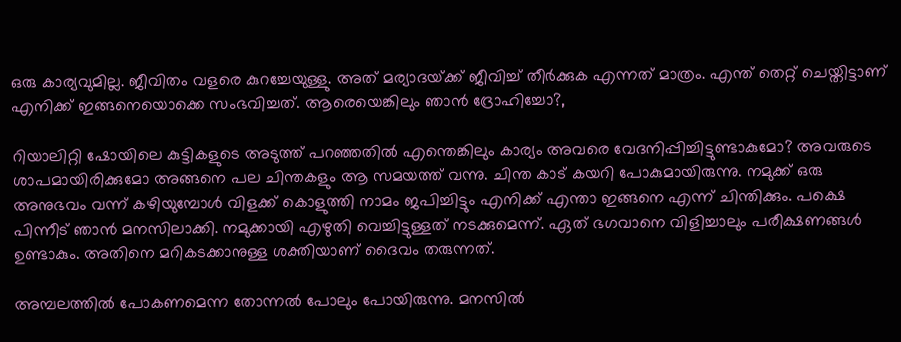ഒരു കാര്യവുമില്ല. ജീവിതം വളരെ കുറച്ചേയുള്ളു. അത് മര്യാദയ്‌ക്ക് ജീവിച്ച് തീർക്കുക എന്നത് മാത്രം. എന്ത് തെറ്റ് ചെയ്തിട്ടാണ് എനിക്ക് ഇങ്ങനെയൊക്കെ സംഭവിച്ചത്. ആരെയെങ്കിലും ഞാൻ ദ്രോഹിച്ചോ?,

റിയാലിറ്റി ഷോയിലെ കുട്ടികളുടെ അടുത്ത് പറഞ്ഞതിൽ എന്തെങ്കിലും കാര്യം അവരെ വേദനിപ്പിച്ചിട്ടുണ്ടാകുമോ? അവരുടെ ശാപമായിരിക്കുമോ അങ്ങനെ പല ചിന്തകളും ആ സമയത്ത് വന്നു. ചിന്ത കാട് കയറി പോകുമായിരുന്നു. നമുക്ക് ഒരു അനുഭവം വന്ന് കഴിയുമ്പോൾ വിളക്ക് കൊളുത്തി നാമം ജപിച്ചിട്ടും എനിക്ക് എന്താ ഇങ്ങനെ എന്ന് ചിന്തിക്കും. പക്ഷെ പിന്നീട് ഞാൻ മനസിലാക്കി. നമുക്കായി എഴുതി വെച്ചിട്ടുള്ളത് നടക്കുമെന്ന്. ഏത് ഭഗവാനെ വിളിച്ചാലും പരീക്ഷണങ്ങൾ ഉണ്ടാകും. അതിനെ മറികടക്കാനുള്ള ശക്തിയാണ് ദൈവം തരുന്നത്.

അമ്പലത്തിൽ പോകണമെന്ന തോന്നൽ പോലും പോയിരുന്നു. മനസിൽ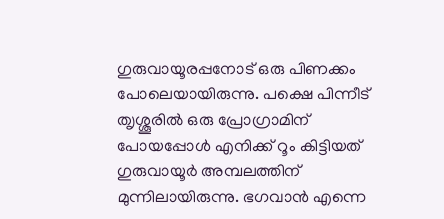ഗുരുവായൂരപ്പനോട് ഒരു പിണക്കം പോലെയായിരുന്നു. പക്ഷെ പിന്നീ‍ട് ത‍ൃശ്ശൂരിൽ ഒരു പ്രോഗ്രാമിന് പോയപ്പോൾ എനിക്ക് റൂം കിട്ടിയത് ഗുരുവായൂർ അമ്പലത്തിന് മുന്നിലായിരുന്നു. ഭഗവാൻ എന്നെ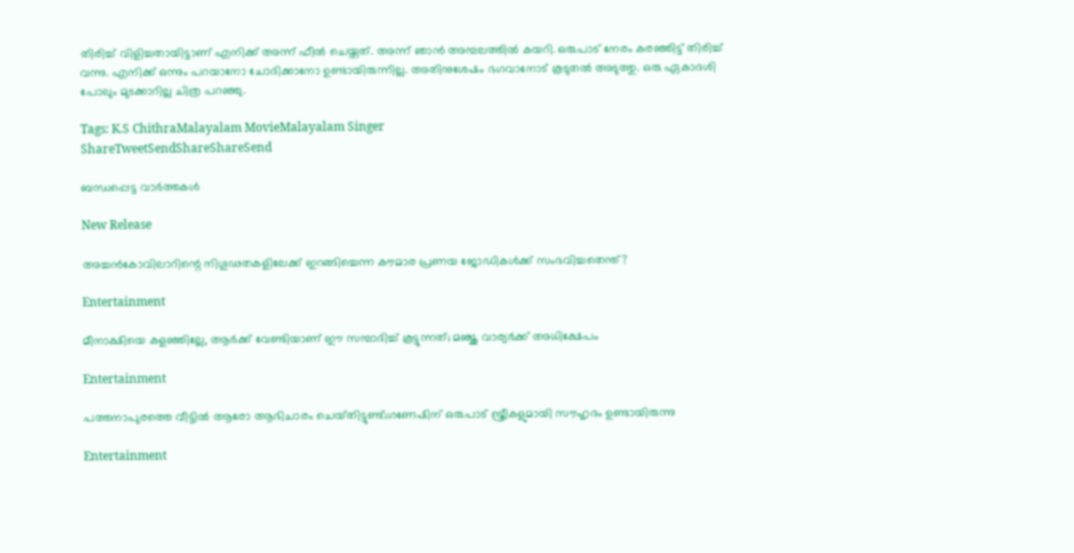തിരിച്ച് വിളിച്ചതായിട്ടാണ് എനിക്ക് അന്ന് ഫീൽ ചെയ്തത്. അന്ന് ഞാൻ അമ്പലത്തിൽ കയറി. ഒരുപാട് നേരം കരഞ്ഞിട്ട് തിരിച്ച് വന്നു. എനിക്ക് ഒന്നും പറയാനോ ചോദിക്കാനോ ഉണ്ടായിരുന്നില്ല. അതിനുശേഷം ഭഗവാനോട് കൂടുതൽ അടുത്തു. ഒരു ഏകാദശി പോലും മുടക്കാറില്ല ചിത്ര പറഞ്ഞു.

Tags: K.S ChithraMalayalam MovieMalayalam Singer
ShareTweetSendShareShareSend

ബന്ധപ്പെട്ട വാര്‍ത്തകള്‍

New Release

അച്ചൻകോവിലാറിന്റെ നിഗൂഢതകളിലേക്ക് ഇറങ്ങിച്ചെന്ന കൗമാര പ്രണയ ജോഡികൾക്ക് സംഭവിച്ചതെന്ത്?

Entertainment

മീനാക്ഷിയെ കളഞ്ഞില്ലേ, ആർക്ക് വേണ്ടിയാണ് ഈ സമ്പാദിച്ച് കൂട്ടുന്നത്; മഞ്ജു വാര്യർക്ക് അധിക്ഷേപം

Entertainment

പത്തനാപുരത്തെ വീട്ടിൽ ആരോ ആഭിചാരം ചെയ്‌തിട്ടുണ്ട്‌;ഗണേഷിന് ഒരുപാട് സ്ത്രീകളുമായി സൗഹൃദം ഉണ്ടായിരുന്നു

Entertainment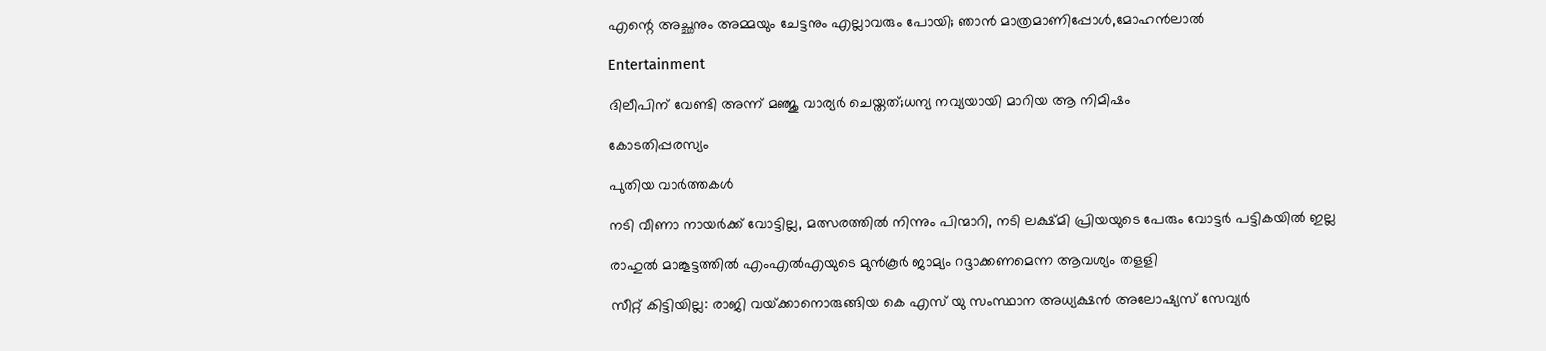എന്റെ അച്ഛനും അമ്മയും ചേട്ടനും എല്ലാവരും പോയി; ഞാൻ മാത്രമാണിപ്പോൾ,മോഹൻലാൽ

Entertainment

ദിലീപിന് വേണ്ടി അന്ന് മഞ്ജു വാര്യര്‍ ചെയ്തത്;ധന്യ നവ്യയായി മാറിയ ആ നിമിഷം

കോടതിപ്പരസ്യം

പുതിയ വാര്‍ത്തകള്‍

നടി വീണാ നായര്‍ക്ക് വോട്ടില്ല, മത്സരത്തില്‍ നിന്നും പിന്മാറി, നടി ലക്ഷ്മി പ്രിയയുടെ പേരും വോട്ടര്‍ പട്ടികയില്‍ ഇല്ല

രാഹുല്‍ മാങ്കൂട്ടത്തില്‍ എംഎല്‍എയുടെ മുന്‍കൂര്‍ ജാമ്യം റദ്ദാക്കണമെന്ന ആവശ്യം തളളി

സീറ്റ് കിട്ടിയില്ല: രാജി വയ്‌ക്കാനൊരുങ്ങിയ കെ എസ് യു സംസ്ഥാന അധ്യക്ഷന്‍ അലോഷ്യസ് സേവ്യര്‍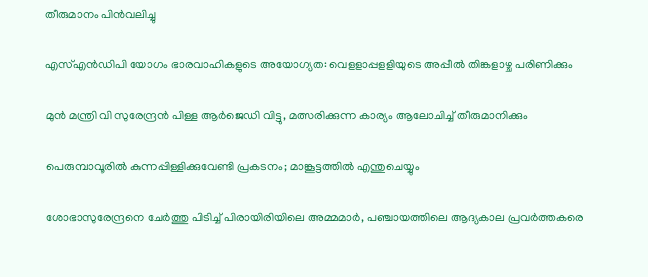തീരുമാനം പിന്‍വലിച്ചു

എസ്എന്‍ഡിപി യോഗം ഭാരവാഹികളുടെ അയോഗ്യത: വെളളാപ്പളളിയുടെ അപ്പീല്‍ തിങ്കളാഴ്ച പരിണിക്കും

മുന്‍ മന്ത്രി വി സുരേന്ദ്രന്‍ പിള്ള ആര്‍ജെഡി വിട്ടു, മത്സരിക്കുന്ന കാര്യം ആലോചിച്ച് തീരുമാനിക്കും

പെരുമ്പാവൂരിൽ കുന്നപ്പിള്ളിക്കുവേണ്ടി പ്രകടനം; മാങ്കൂട്ടത്തിൽ എന്തുചെയ്യും

ശോഭാസുരേന്ദ്രനെ ചേര്‍ത്തു പിടിച്ച് പിരായിരിയിലെ അമ്മമാര്‍, പഞ്ചായത്തിലെ ആദ്യകാല പ്രവര്‍ത്തകരെ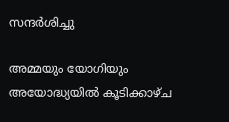സന്ദര്‍ശിച്ചു

അമ്മയും യോഗിയും അയോദ്ധ്യയിൽ കൂടിക്കാഴ്ച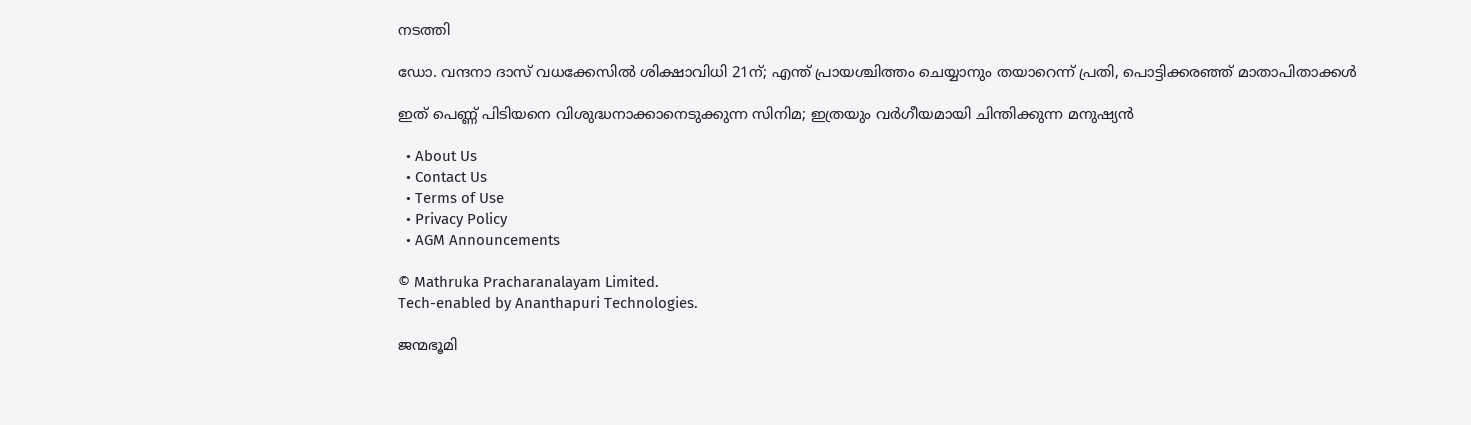നടത്തി

ഡോ. വന്ദനാ ദാസ് വധക്കേസിൽ ശിക്ഷാവിധി 21ന്; എന്ത് പ്രായശ്ചിത്തം ചെയ്യാനും തയാറെന്ന് പ്രതി, പൊട്ടിക്കരഞ്ഞ് മാതാപിതാക്കൾ

ഇത് പെണ്ണ് പിടിയനെ വിശുദ്ധനാക്കാനെടുക്കുന്ന സിനിമ; ഇത്രയും വർഗീയമായി ചിന്തിക്കുന്ന മനുഷ്യൻ

  • About Us
  • Contact Us
  • Terms of Use
  • Privacy Policy
  • AGM Announcements

© Mathruka Pracharanalayam Limited.
Tech-enabled by Ananthapuri Technologies.

ജന്മഭൂമി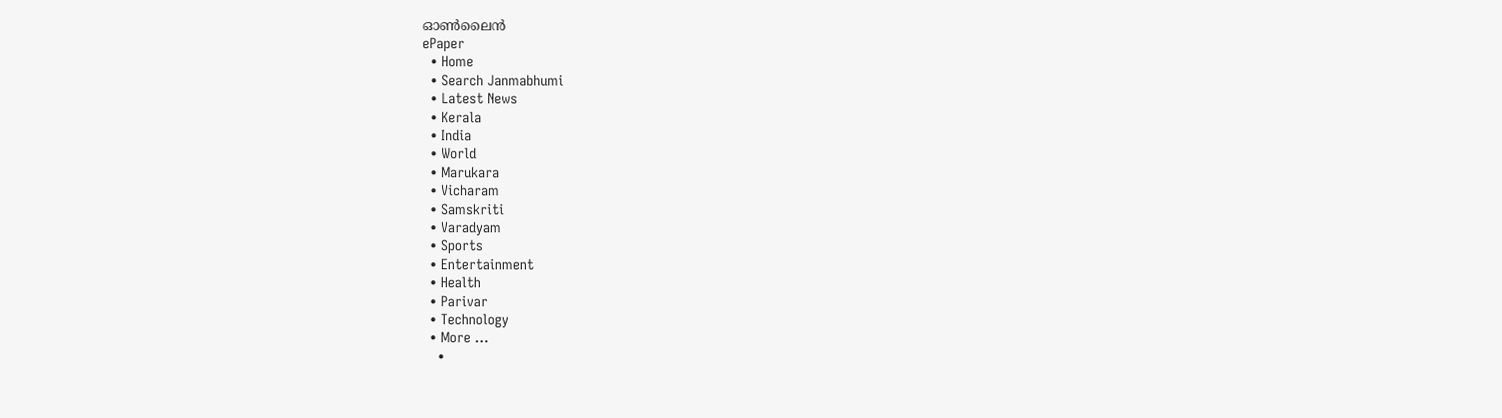ഓണ്‍ലൈന്‍
ePaper
  • Home
  • Search Janmabhumi
  • Latest News
  • Kerala
  • India
  • World
  • Marukara
  • Vicharam
  • Samskriti
  • Varadyam
  • Sports
  • Entertainment
  • Health
  • Parivar
  • Technology
  • More …
    •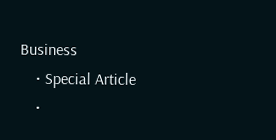Business
    • Special Article
    •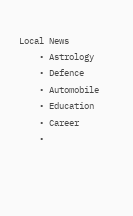Local News
    • Astrology
    • Defence
    • Automobile
    • Education
    • Career
    •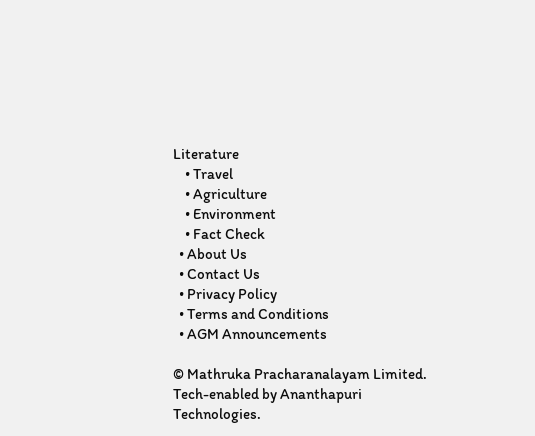Literature
    • Travel
    • Agriculture
    • Environment
    • Fact Check
  • About Us
  • Contact Us
  • Privacy Policy
  • Terms and Conditions
  • AGM Announcements

© Mathruka Pracharanalayam Limited.
Tech-enabled by Ananthapuri Technologies.